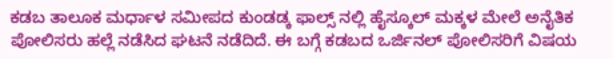ಕಡಬ ತಾಲೂಕ ಮರ್ಧಾಳ ಸಮೀಪದ ಕುಂಡಡ್ಕ ಫಾಲ್ಸ್ ನಲ್ಲಿ ಹೈಸ್ಕೂಲ್ ಮಕ್ಕಳ ಮೇಲೆ ಅನೈತಿಕ ಪೋಲಿಸರು ಹಲ್ಲೆ ನಡೆಸಿದ ಘಟನೆ ನಡೆದಿದೆ. ಈ ಬಗ್ಗೆ ಕಡಬದ ಒರ್ಜಿನಲ್ ಪೋಲಿಸರಿಗೆ ವಿಷಯ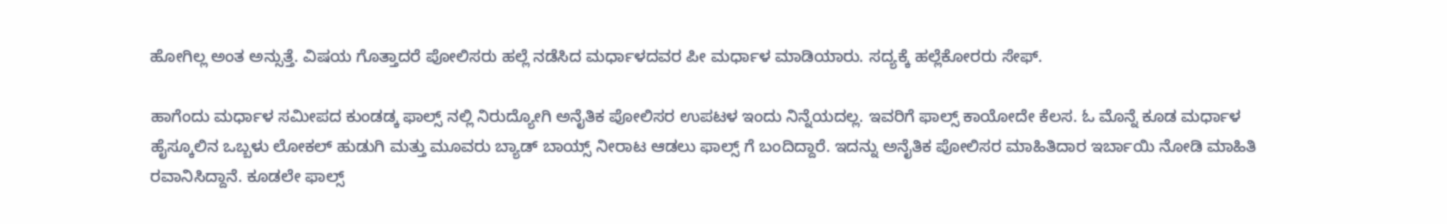ಹೋಗಿಲ್ಲ ಅಂತ ಅನ್ಸುತ್ತೆ. ವಿಷಯ ಗೊತ್ತಾದರೆ ಪೋಲಿಸರು ಹಲ್ಲೆ ನಡೆಸಿದ ಮರ್ಧಾಳದವರ ಪೀ ಮರ್ಧಾಳ ಮಾಡಿಯಾರು. ಸದ್ಯಕ್ಕೆ ಹಲ್ಲೆಕೋರರು ಸೇಫ್.

ಹಾಗೆಂದು ಮರ್ಧಾಳ ಸಮೀಪದ ಕುಂಡಡ್ಕ ಫಾಲ್ಸ್ ನಲ್ಲಿ ನಿರುದ್ಯೋಗಿ ಅನೈತಿಕ ಪೋಲಿಸರ ಉಪಟಳ ಇಂದು ನಿನ್ನೆಯದಲ್ಲ. ಇವರಿಗೆ ಫಾಲ್ಸ್ ಕಾಯೋದೇ ಕೆಲಸ. ಓ ಮೊನ್ನೆ ಕೂಡ ಮರ್ಧಾಳ ಹೈಸ್ಕೂಲಿನ ಒಬ್ಬಳು ಲೋಕಲ್ ಹುಡುಗಿ ಮತ್ತು ಮೂವರು ಬ್ಯಾಡ್ ಬಾಯ್ಸ್ ನೀರಾಟ ಆಡಲು ಫಾಲ್ಸ್ ಗೆ ಬಂದಿದ್ದಾರೆ. ಇದನ್ನು ಅನೈತಿಕ ಪೋಲಿಸರ ಮಾಹಿತಿದಾರ ಇರ್ಬಾಯಿ ನೋಡಿ ಮಾಹಿತಿ ರವಾನಿಸಿದ್ದಾನೆ. ಕೂಡಲೇ ಫಾಲ್ಸ್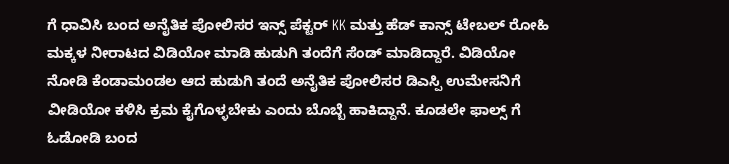ಗೆ ಧಾವಿಸಿ ಬಂದ ಅನೈತಿಕ ಪೋಲಿಸರ ಇನ್ಸ್ ಪೆಕ್ಟರ್ KK ಮತ್ತು ಹೆಡ್ ಕಾನ್ಸ್ ಟೇಬಲ್ ರೋಹಿ ಮಕ್ಕಳ ನೀರಾಟದ ವಿಡಿಯೋ ಮಾಡಿ ಹುಡುಗಿ ತಂದೆಗೆ ಸೆಂಡ್ ಮಾಡಿದ್ದಾರೆ. ವಿಡಿಯೋ ನೋಡಿ ಕೆಂಡಾಮಂಡಲ ಆದ ಹುಡುಗಿ ತಂದೆ ಅನೈತಿಕ ಪೋಲಿಸರ ಡಿಎಸ್ಪಿ ಉಮೇಸನಿಗೆ ವೀಡಿಯೋ ಕಳಿಸಿ ಕ್ರಮ ಕೈಗೊಳ್ಳಬೇಕು ಎಂದು ಬೊಬ್ಬೆ ಹಾಕಿದ್ದಾನೆ. ಕೂಡಲೇ ಫಾಲ್ಸ್ ಗೆ ಓಡೋಡಿ ಬಂದ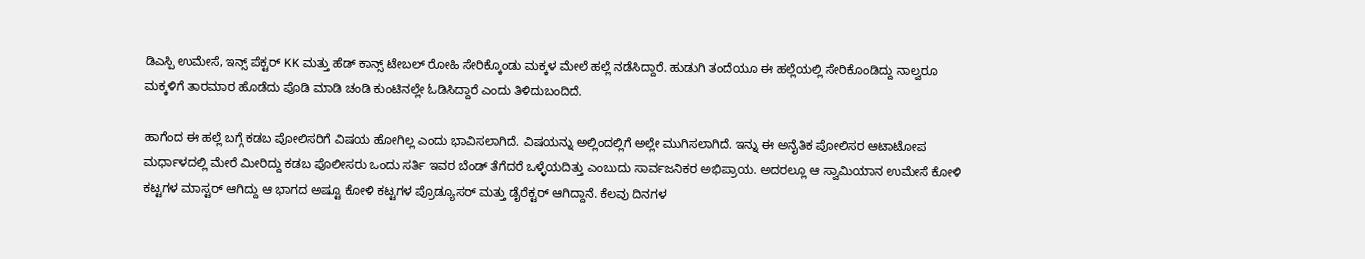ಡಿಎಸ್ಪಿ ಉಮೇಸೆ, ಇನ್ಸ್ ಪೆಕ್ಟರ್ KK ಮತ್ತು ಹೆಡ್ ಕಾನ್ಸ್ ಟೇಬಲ್ ರೋಹಿ ಸೇರಿಕ್ಕೊಂಡು ಮಕ್ಕಳ ಮೇಲೆ ಹಲ್ಲೆ ನಡೆಸಿದ್ದಾರೆ. ಹುಡುಗಿ ತಂದೆಯೂ ಈ ಹಲ್ಲೆಯಲ್ಲಿ ಸೇರಿಕೊಂಡಿದ್ದು ನಾಲ್ವರೂ ಮಕ್ಕಳಿಗೆ ತಾರಮಾರ ಹೊಡೆದು ಪೊಡಿ ಮಾಡಿ ಚಂಡಿ ಕುಂಟಿನಲ್ಲೇ ಓಡಿಸಿದ್ದಾರೆ ಎಂದು ತಿಳಿದುಬಂದಿದೆ.

ಹಾಗೆಂದ ಈ ಹಲ್ಲೆ ಬಗ್ಗೆ ಕಡಬ ಪೋಲಿಸರಿಗೆ ವಿಷಯ ಹೋಗಿಲ್ಲ ಎಂದು ಭಾವಿಸಲಾಗಿದೆ. ವಿಷಯನ್ನು ಅಲ್ಲಿಂದಲ್ಲಿಗೆ ಅಲ್ಲೇ ಮುಗಿಸಲಾಗಿದೆ. ಇನ್ನು ಈ ಅನೈತಿಕ ಪೋಲಿಸರ ಆಟಾಟೋಪ ಮರ್ಧಾಳದಲ್ಲಿ ಮೇರೆ ಮೀರಿದ್ದು ಕಡಬ ಪೊಲೀಸರು ಒಂದು ಸರ್ತಿ ಇವರ ಬೆಂಡ್ ತೆಗೆದರೆ ಒಳ್ಳೆಯದಿತ್ತು ಎಂಬುದು ಸಾರ್ವಜನಿಕರ ಅಭಿಪ್ರಾಯ. ಅದರಲ್ಲೂ ಆ ಸ್ವಾಮಿಯಾನ ಉಮೇಸೆ ಕೋಳಿ ಕಟ್ಟಗಳ ಮಾಸ್ಟರ್ ಆಗಿದ್ದು ಆ ಭಾಗದ ಅಷ್ಟೂ ಕೋಳಿ ಕಟ್ಟಗಳ ಪ್ರೊಡ್ಯೂಸರ್ ಮತ್ತು ಡೈರೆಕ್ಟರ್ ಆಗಿದ್ದಾನೆ. ಕೆಲವು ದಿನಗಳ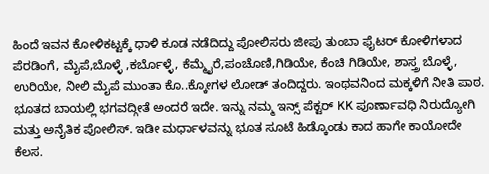ಹಿಂದೆ ಇವನ ಕೋಳಿಕಟ್ಟಕ್ಕೆ ಧಾಳಿ ಕೂಡ ನಡೆದಿದ್ದು ಪೋಲಿಸರು ಜೀಪು ತುಂಬಾ ಫೈಟರ್ ಕೋಳಿಗಳಾದ ಪೆರಡಿಂಗೆ, ಮೈಪೆ,ಬೊಳ್ಳೆ ,ಕರ್ಬೊಳ್ಳೆ, ಕೆಮ್ಮೈರೆ,ಪಂಚೊಣಿ,ಗಿಡಿಯೇ, ಕೆಂಚಿ ಗಿಡಿಯೇ, ಶಾಸ್ತ್ರ ಬೊಳ್ಳೆ, ಉರಿಯೇ, ನೀಲಿ ಮೈಪೆ ಮುಂತಾ ಕೊ..ಕ್ಕೋಗಳ ಲೋಡ್ ತಂದಿದ್ದರು. ಇಂಥವನಿಂದ ಮಕ್ಕಳಿಗೆ ನೀತಿ ಪಾಠ. ಭೂತದ ಬಾಯಲ್ಲಿ ಭಗವದ್ಗೀತೆ ಅಂದರೆ ಇದೇ. ಇನ್ನು ನಮ್ಮ ಇನ್ಸ್ ಪೆಕ್ಟರ್ KK ಪೂರ್ಣಾವಧಿ ನಿರುದ್ಯೋಗಿ ಮತ್ತು ಅನೈತಿಕ ಪೋಲಿಸ್. ಇಡೀ ಮರ್ಧಾಳವನ್ನು ಭೂತ ಸೂಟೆ ಹಿಡ್ಕೊಂಡು ಕಾದ ಹಾಗೇ ಕಾಯೋದೇ ಕೆಲಸ.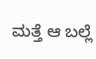ಮತ್ತೆ ಆ ಬಲ್ಲೆ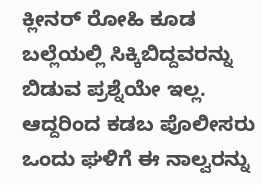ಕ್ಲೀನರ್ ರೋಹಿ ಕೂಡ ಬಲ್ಲೆಯಲ್ಲಿ ಸಿಕ್ಕಿಬಿದ್ದವರನ್ನು ಬಿಡುವ ಪ್ರಶ್ನೆಯೇ ಇಲ್ಲ. ಆದ್ದರಿಂದ ಕಡಬ ಪೊಲೀಸರು ಒಂದು ಘಳಿಗೆ ಈ ನಾಲ್ವರನ್ನು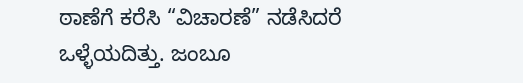ಠಾಣೆಗೆ ಕರೆಸಿ “ವಿಚಾರಣೆ” ನಡೆಸಿದರೆ ಒಳ್ಳೆಯದಿತ್ತು. ಜಂಬೂ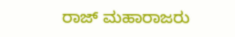ರಾಜ್ ಮಹಾರಾಜರು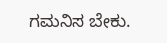ಗಮನಿಸ ಬೇಕು.